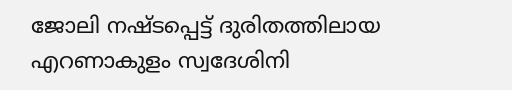ജോലി നഷ്ടപ്പെട്ട് ദുരിതത്തിലായ എറണാകുളം സ്വദേശിനി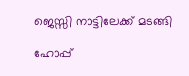ജെസ്സി നാട്ടിലേക്ക് മടങ്ങി

ഹോപ്പ്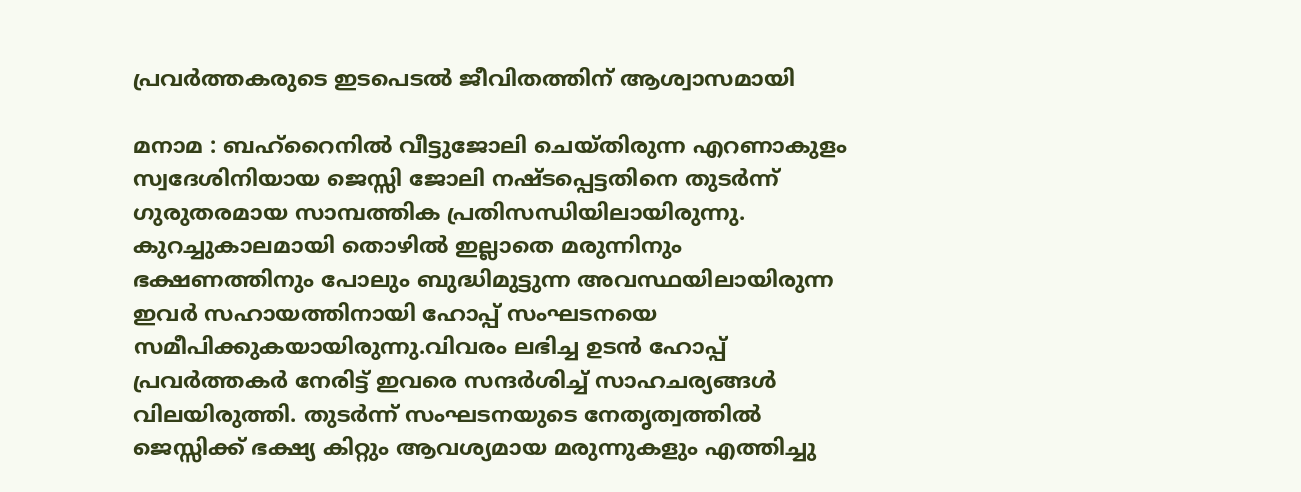പ്രവർത്തകരുടെ ഇടപെടൽ ജീവിതത്തിന് ആശ്വാസമായി

മനാമ : ബഹ്റൈനിൽ വീട്ടുജോലി ചെയ്തിരുന്ന എറണാകുളം സ്വദേശിനിയായ ജെസ്സി ജോലി നഷ്ടപ്പെട്ടതിനെ തുടർന്ന് ഗുരുതരമായ സാമ്പത്തിക പ്രതിസന്ധിയിലായിരുന്നു. കുറച്ചുകാലമായി തൊഴിൽ ഇല്ലാതെ മരുന്നിനും ഭക്ഷണത്തിനും പോലും ബുദ്ധിമുട്ടുന്ന അവസ്ഥയിലായിരുന്ന ഇവർ സഹായത്തിനായി ഹോപ്പ് സംഘടനയെ സമീപിക്കുകയായിരുന്നു.വിവരം ലഭിച്ച ഉടൻ ഹോപ്പ് പ്രവർത്തകർ നേരിട്ട് ഇവരെ സന്ദർശിച്ച് സാഹചര്യങ്ങൾ വിലയിരുത്തി. തുടർന്ന് സംഘടനയുടെ നേതൃത്വത്തിൽ ജെസ്സിക്ക് ഭക്ഷ്യ കിറ്റും ആവശ്യമായ മരുന്നുകളും എത്തിച്ചു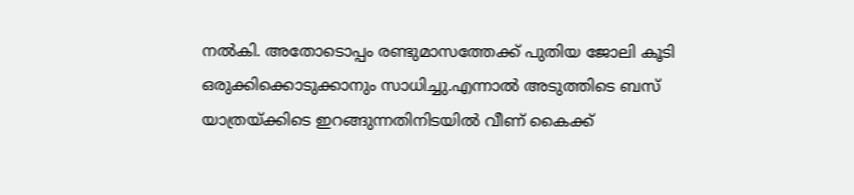നൽകി. അതോടൊപ്പം രണ്ടുമാസത്തേക്ക് പുതിയ ജോലി കൂടി ഒരുക്കിക്കൊടുക്കാനും സാധിച്ചു.എന്നാൽ അടുത്തിടെ ബസ് യാത്രയ്ക്കിടെ ഇറങ്ങുന്നതിനിടയിൽ വീണ് കൈക്ക്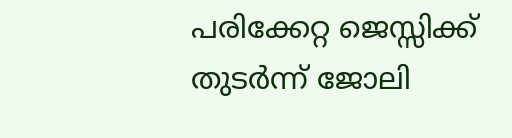പരിക്കേറ്റ ജെസ്സിക്ക് തുടർന്ന് ജോലി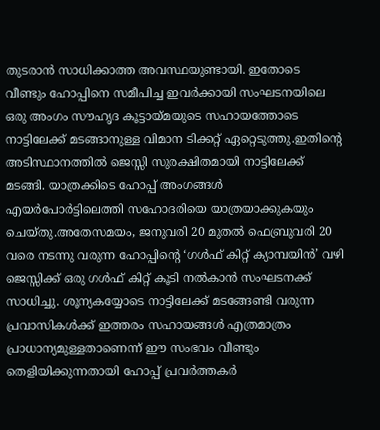തുടരാൻ സാധിക്കാത്ത അവസ്ഥയുണ്ടായി. ഇതോടെ വീണ്ടും ഹോപ്പിനെ സമീപിച്ച ഇവർക്കായി സംഘടനയിലെ ഒരു അംഗം സൗഹൃദ കൂട്ടായ്മയുടെ സഹായത്തോടെ നാട്ടിലേക്ക് മടങ്ങാനുള്ള വിമാന ടിക്കറ്റ് ഏറ്റെടുത്തു.ഇതിന്റെ അടിസ്ഥാനത്തിൽ ജെസ്സി സുരക്ഷിതമായി നാട്ടിലേക്ക് മടങ്ങി. യാത്രക്കിടെ ഹോപ്പ് അംഗങ്ങൾ എയർപോർട്ടിലെത്തി സഹോദരിയെ യാത്രയാക്കുകയും ചെയ്തു.അതേസമയം, ജനുവരി 20 മുതൽ ഫെബ്രുവരി 20 വരെ നടന്നു വരുന്ന ഹോപ്പിന്റെ ‘ഗൾഫ് കിറ്റ് ക്യാമ്പയിൻ’ വഴി ജെസ്സിക്ക് ഒരു ഗൾഫ് കിറ്റ് കൂടി നൽകാൻ സംഘടനക്ക് സാധിച്ചു. ശൂന്യകയ്യോടെ നാട്ടിലേക്ക് മടങ്ങേണ്ടി വരുന്ന പ്രവാസികൾക്ക് ഇത്തരം സഹായങ്ങൾ എത്രമാത്രം പ്രാധാന്യമുള്ളതാണെന്ന് ഈ സംഭവം വീണ്ടും തെളിയിക്കുന്നതായി ഹോപ്പ് പ്രവർത്തകർ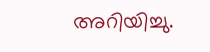അറിയിച്ചു.